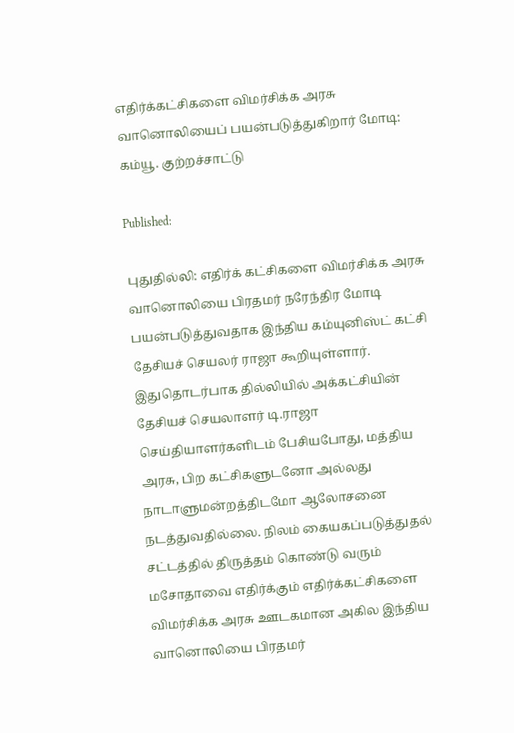எதிர்க்கட்சிகளை விமர்சிக்க அரசு வானொலியைப் பயன்படுத்துகிறார் மோடி: கம்யூ. குற்றச்சாட்டு

Published:

புதுதில்லி: எதிர்க் கட்சிகளை விமர்சிக்க அரசு வானொலியை பிரதமர் நரேந்திர மோடி பயன்படுத்துவதாக இந்திய கம்யுனிஸ்ட் கட்சி தேசியச் செயலர் ராஜா கூறியுள்ளார். இதுதொடர்பாக தில்லியில் அக்கட்சியின் தேசியச் செயலாளர் டி.ராஜா செய்தியாளர்களிடம் பேசியபோது, மத்திய அரசு, பிற கட்சிகளுடனோ அல்லது நாடாளுமன்றத்திடமோ ஆலோசனை நடத்துவதில்லை. நிலம் கையகப்படுத்துதல் சட்டத்தில் திருத்தம் கொண்டு வரும் மசோதாவை எதிர்க்கும் எதிர்க்கட்சிகளை விமர்சிக்க அரசு ஊடகமான அகில இந்திய வானொலியை பிரதமர்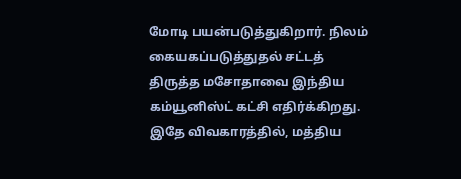மோடி பயன்படுத்துகிறார். நிலம் கையகப்படுத்துதல் சட்டத் திருத்த மசோதாவை இந்திய கம்யூனிஸ்ட் கட்சி எதிர்க்கிறது. இதே விவகாரத்தில், மத்திய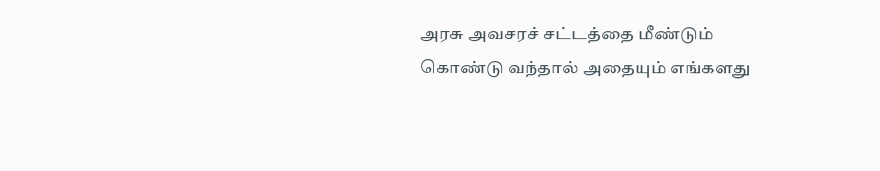அரசு அவசரச் சட்டத்தை மீண்டும் கொண்டு வந்தால் அதையும் எங்களது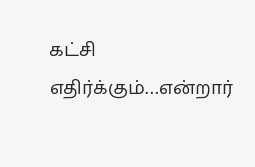கட்சி எதிர்க்கும்…என்றார்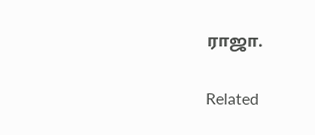ராஜா.

Related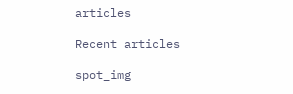articles

Recent articles

spot_img